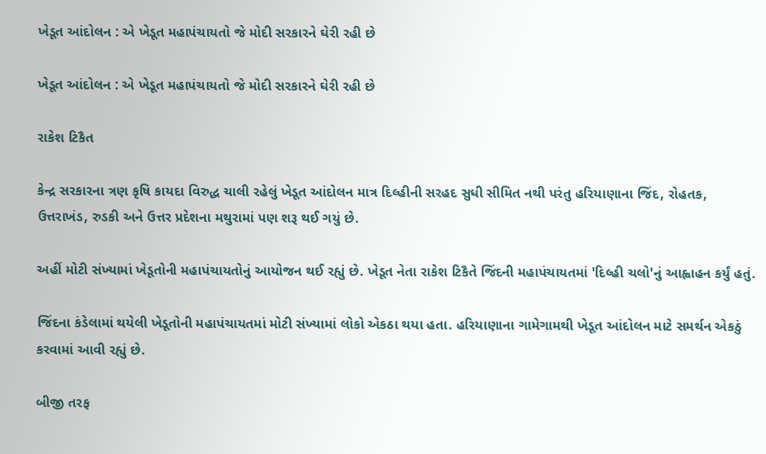ખેડૂત આંદોલન : એ ખેડૂત મહાપંચાયતો જે મોદી સરકારને ઘેરી રહી છે

ખેડૂત આંદોલન : એ ખેડૂત મહાપંચાયતો જે મોદી સરકારને ઘેરી રહી છે

રાકેશ ટિકૈત

કેન્દ્ર સરકારના ત્રણ કૃષિ કાયદા વિરુદ્ધ ચાલી રહેલું ખેડૂત આંદોલન માત્ર દિલ્હીની સરહદ સુધી સીમિત નથી પરંતુ હરિયાણાના જિંદ, રોહતક, ઉત્તરાખંડ, રુડકી અને ઉત્તર પ્રદેશના મથુરામાં પણ શરૂ થઈ ગયું છે.

અહીં મોટી સંખ્યામાં ખેડૂતોની મહાપંચાયતોનું આયોજન થઈ રહ્યું છે. ખેડૂત નેતા રાકેશ ટિકૈતે જિંદની મહાપંચાયતમાં 'દિલ્હી ચલો'નું આહ્વાહન કર્યું હતું.

જિંદના કંડેલામાં થયેલી ખેડૂતોની મહાપંચાયતમાં મોટી સંખ્યામાં લોકો એકઠા થયા હતા. હરિયાણાના ગામેગામથી ખેડૂત આંદોલન માટે સમર્થન એકઠું કરવામાં આવી રહ્યું છે.

બીજી તરફ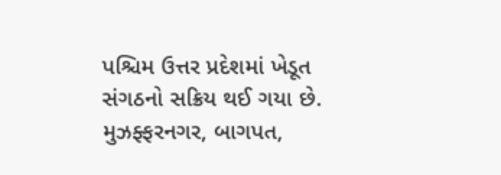પશ્ચિમ ઉત્તર પ્રદેશમાં ખેડૂત સંગઠનો સક્રિય થઈ ગયા છે. મુઝફ્ફરનગર, બાગપત,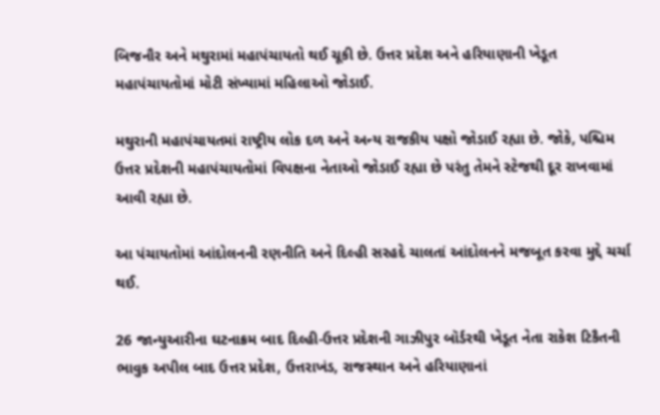બિજનૌર અને મથુરામાં મહાપંચાયતો થઈ ચૂકી છે. ઉત્તર પ્રદેશ અને હરિયાણાની ખેડૂત મહાપંચાયતોમાં મોટી સંખ્યામાં મહિલાઓ જોડાઈ.

મથુરાની મહાપંચાયતમાં રાષ્ટ્રીય લોક દળ અને અન્ય રાજકીય પક્ષો જોડાઈ રહ્યા છે. જોકે, પશ્ચિમ ઉત્તર પ્રદેશની મહાપંચાયતોમાં વિપક્ષના નેતાઓ જોડાઈ રહ્યા છે પરંતુ તેમને સ્ટેજથી દૂર રાખવામાં આવી રહ્યા છે.

આ પંચાયતોમાં આંદોલનની રણનીતિ અને દિલ્હી સરહદે ચાલતાં આંદોલનને મજબૂત કરવા મુદ્દે ચર્ચા થઈ.

26 જાન્યુઆરીના ઘટનાક્રમ બાદ દિલ્હી-ઉત્તર પ્રદેશની ગાઝીપુર બૉર્ડરથી ખેડૂત નેતા રાકેશ ટિકૈતની ભાવુક અપીલ બાદ ઉત્તર પ્રદેશ, ઉત્તરાખંડ, રાજસ્થાન અને હરિયાણાનાં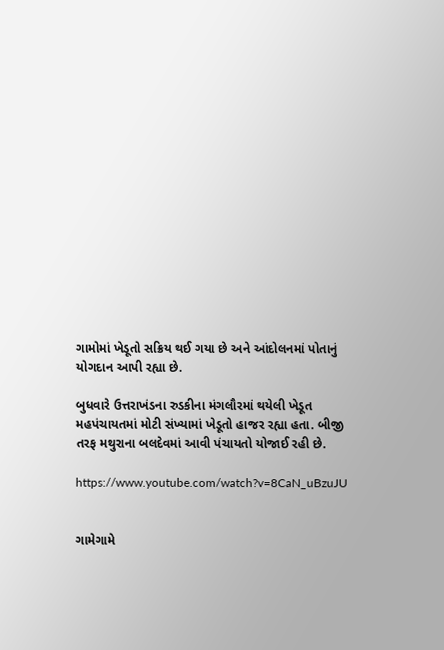ગામોમાં ખેડૂતો સક્રિય થઈ ગયા છે અને આંદોલનમાં પોતાનું યોગદાન આપી રહ્યા છે.

બુધવારે ઉત્તરાખંડના રુડકીના મંગલૌરમાં થયેલી ખેડૂત મહપંચાયતમાં મોટી સંખ્યામાં ખેડૂતો હાજર રહ્યા હતા. બીજી તરફ મથુરાના બલદેવમાં આવી પંચાયતો યોજાઈ રહી છે.

https://www.youtube.com/watch?v=8CaN_uBzuJU


ગામેગામે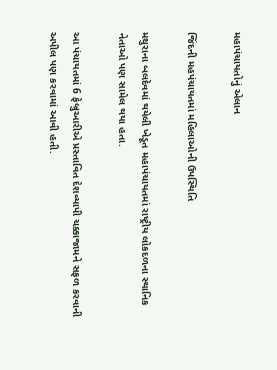મહાપંચાયતોનું એલાન

જિંદની મહપંચાયતમાં મહિલાઓની ઉપસ્થિતિ

મથુરાના બલદેવમાં થયેલી ખેડૂત મહાપંચાયતમાં રાષ્ટ્રીય લોકદળના સ્થાનિક નેતાઓ પણ સામેલ થયા હતા.

આ પંચાયતમાં 6 ફેબ્રુઆરીએ પ્રસ્તાવિત દેશવ્યાપી ચક્કાજામને સફળ કરવાની અપીલ પણ કરવામાં આવી હતી.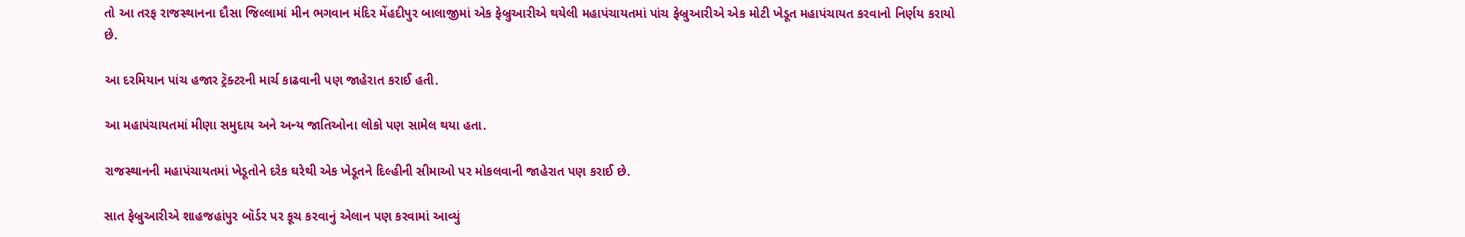તો આ તરફ રાજસ્થાનના દૌસા જિલ્લામાં મીન ભગવાન મંદિર મેંહદીપુર બાલાજીમાં એક ફેબ્રુઆરીએ થયેલી મહાપંચાયતમાં પાંચ ફેબ્રુઆરીએ એક મોટી ખેડૂત મહાપંચાયત કરવાનો નિર્ણય કરાયો છે.

આ દરમિયાન પાંચ હજાર ટ્રૅક્ટરની માર્ચ કાઢવાની પણ જાહેરાત કરાઈ હતી.

આ મહાપંચાયતમાં મીણા સમુદાય અને અન્ય જાતિઓના લોકો પણ સામેલ થયા હતા.

રાજસ્થાનની મહાપંચાયતમાં ખેડૂતોને દરેક ઘરેથી એક ખેડૂતને દિલ્હીની સીમાઓ પર મોકલવાની જાહેરાત પણ કરાઈ છે.

સાત ફેબ્રુઆરીએ શાહજહાંપુર બૉર્ડર પર કૂચ કરવાનું એલાન પણ કરવામાં આવ્યું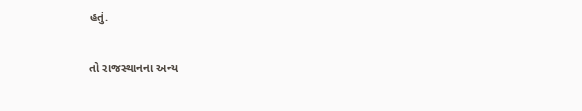હતું.

તો રાજસ્થાનના અન્ય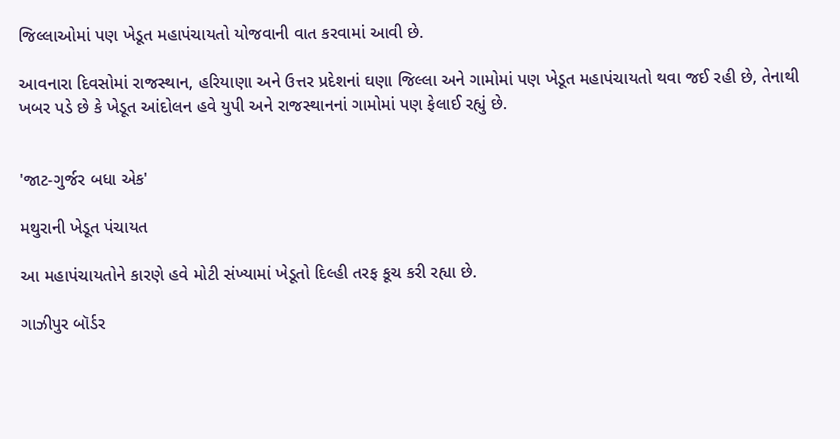જિલ્લાઓમાં પણ ખેડૂત મહાપંચાયતો યોજવાની વાત કરવામાં આવી છે.

આવનારા દિવસોમાં રાજસ્થાન, હરિયાણા અને ઉત્તર પ્રદેશનાં ઘણા જિલ્લા અને ગામોમાં પણ ખેડૂત મહાપંચાયતો થવા જઈ રહી છે, તેનાથી ખબર પડે છે કે ખેડૂત આંદોલન હવે યુપી અને રાજસ્થાનનાં ગામોમાં પણ ફેલાઈ રહ્યું છે.


'જાટ-ગુર્જર બધા એક'

મથુરાની ખેડૂત પંચાયત

આ મહાપંચાયતોને કારણે હવે મોટી સંખ્યામાં ખેડૂતો દિલ્હી તરફ કૂચ કરી રહ્યા છે.

ગાઝીપુર બૉર્ડર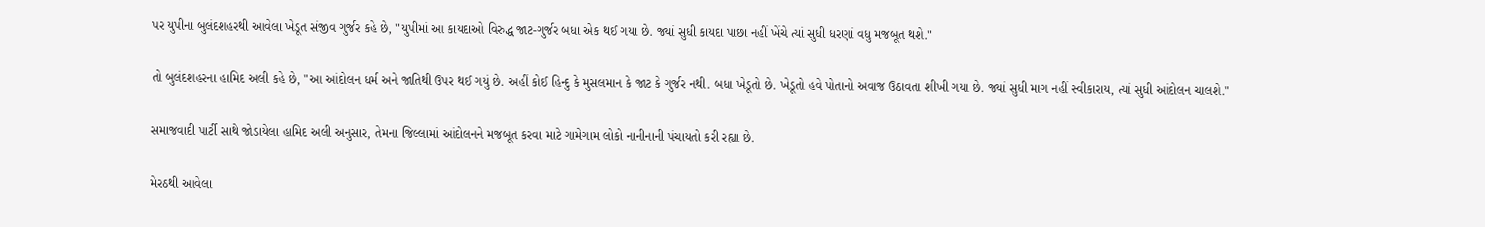પર યુપીના બુલંદશહરથી આવેલા ખેડૂત સંજીવ ગુર્જર કહે છે, "યુપીમાં આ કાયદાઓ વિરુદ્ધ જાટ-ગુર્જર બધા એક થઈ ગયા છે. જ્યાં સુધી કાયદા પાછા નહીં ખેંચે ત્યાં સુધી ધરણાં વધુ મજબૂત થશે."

તો બુલંદશહરના હામિદ અલી કહે છે, "આ આંદોલન ધર્મ અને જાતિથી ઉપર થઈ ગયું છે. અહીં કોઈ હિન્દુ કે મુસલમાન કે જાટ કે ગુર્જર નથી. બધા ખેડૂતો છે. ખેડૂતો હવે પોતાનો અવાજ ઉઠાવતા શીખી ગયા છે. જ્યાં સુધી માગ નહીં સ્વીકારાય, ત્યાં સુધી આંદોલન ચાલશે."

સમાજવાદી પાર્ટી સાથે જોડાયેલા હામિદ અલી અનુસાર, તેમના જિલ્લામાં આંદોલનને મજબૂત કરવા માટે ગામેગામ લોકો નાનીનાની પંચાયતો કરી રહ્યા છે.

મેરઠથી આવેલા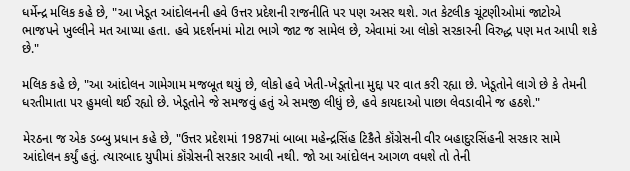ધર્મેન્દ્ર મલિક કહે છે, "આ ખેડૂત આંદોલનની હવે ઉત્તર પ્રદેશની રાજનીતિ પર પણ અસર થશે. ગત કેટલીક ચૂંટણીઓમાં જાટોએ ભાજપને ખુલ્લીને મત આપ્યા હતા. હવે પ્રદર્શનમાં મોટા ભાગે જાટ જ સામેલ છે, એવામાં આ લોકો સરકારની વિરુદ્ધ પણ મત આપી શકે છે."

મલિક કહે છે, "આ આંદોલન ગામેગામ મજબૂત થયું છે, લોકો હવે ખેતી-ખેડૂતોના મુદ્દા પર વાત કરી રહ્યા છે. ખેડૂતોને લાગે છે કે તેમની ધરતીમાતા પર હુમલો થઈ રહ્યો છે. ખેડૂતોને જે સમજવું હતું એ સમજી લીધું છે, હવે કાયદાઓ પાછા લેવડાવીને જ હઠશે."

મેરઠના જ એક ડબ્બુ પ્રધાન કહે છે, "ઉત્તર પ્રદેશમાં 1987માં બાબા મહેન્દ્રસિંહ ટિકૈતે કૉંગ્રેસની વીર બહાદુરસિંહની સરકાર સામે આંદોલન કર્યું હતું. ત્યારબાદ યુપીમાં કૉંગ્રેસની સરકાર આવી નથી. જો આ આંદોલન આગળ વધશે તો તેની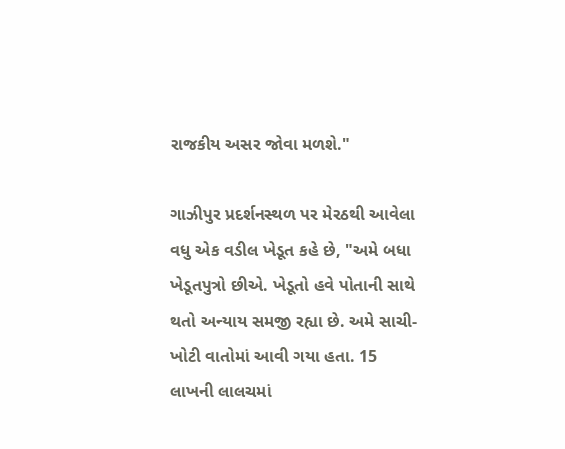રાજકીય અસર જોવા મળશે."

ગાઝીપુર પ્રદર્શનસ્થળ પર મેરઠથી આવેલા વધુ એક વડીલ ખેડૂત કહે છે, "અમે બધા ખેડૂતપુત્રો છીએ. ખેડૂતો હવે પોતાની સાથે થતો અન્યાય સમજી રહ્યા છે. અમે સાચી-ખોટી વાતોમાં આવી ગયા હતા. 15 લાખની લાલચમાં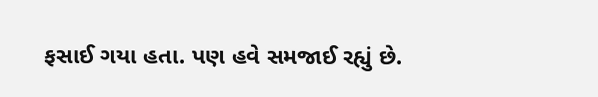ફસાઈ ગયા હતા. પણ હવે સમજાઈ રહ્યું છે.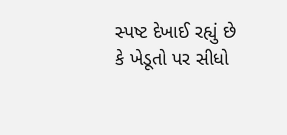સ્પષ્ટ દેખાઈ રહ્યું છે કે ખેડૂતો પર સીધો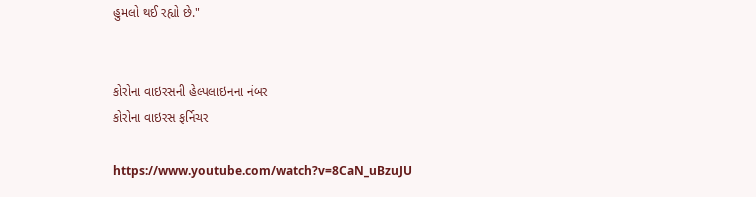હુમલો થઈ રહ્યો છે."


કોરોના વાઇરસની હેલ્પલાઇનના નંબર
કોરોના વાઇરસ ફર્નિચર

https://www.youtube.com/watch?v=8CaN_uBzuJU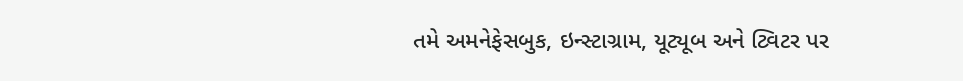તમે અમનેફેસબુક, ઇન્સ્ટાગ્રામ, યૂટ્યૂબ અને ટ્વિટર પર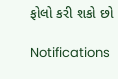ફોલો કરી શકો છો

Notifications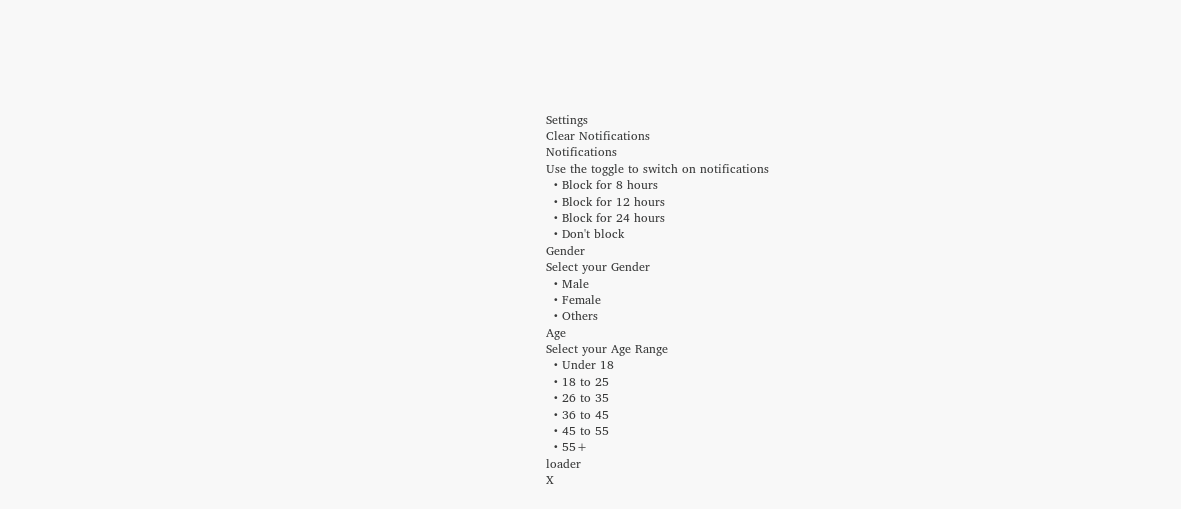Settings
Clear Notifications
Notifications
Use the toggle to switch on notifications
  • Block for 8 hours
  • Block for 12 hours
  • Block for 24 hours
  • Don't block
Gender
Select your Gender
  • Male
  • Female
  • Others
Age
Select your Age Range
  • Under 18
  • 18 to 25
  • 26 to 35
  • 36 to 45
  • 45 to 55
  • 55+
loader
X